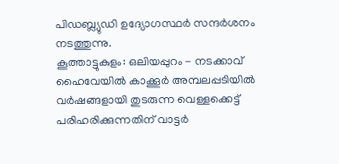പിഡബ്ല്യുഡി ഉദ്യോഗസ്ഥർ സന്ദർശനം നടത്തുന്നു.
കൂത്താട്ടുകുളം: ഒലിയപ്പുറം - നടക്കാവ് ഹൈവേയിൽ കാക്കൂർ അമ്പലപ്പടിയിൽ വർഷങ്ങളായി തുടരുന്ന വെള്ളക്കെട്ട് പരിഹരിക്കുന്നതിന് വാട്ടർ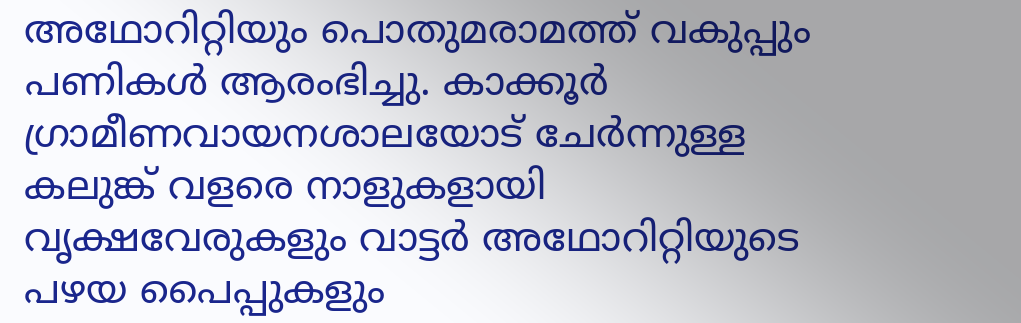അഥോറിറ്റിയും പൊതുമരാമത്ത് വകുപ്പും പണികൾ ആരംഭിച്ചു. കാക്കൂർ ഗ്രാമീണവായനശാലയോട് ചേർന്നുള്ള കലുങ്ക് വളരെ നാളുകളായി വൃക്ഷവേരുകളും വാട്ടർ അഥോറിറ്റിയുടെ പഴയ പൈപ്പുകളും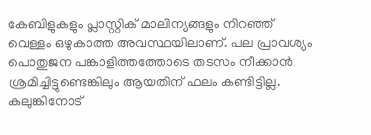കേബിളുകളും പ്ലാസ്റ്റിക് മാലിന്യങ്ങളും നിറഞ്ഞ് വെള്ളം ഒഴുകാത്ത അവസ്ഥയിലാണ്. പല പ്രാവശ്യം പൊതുജന പങ്കാളിത്തത്തോടെ തടസം നീക്കാൻ ശ്രമിച്ചിട്ടുണ്ടെങ്കിലും ആയതിന് ഫലം കണ്ടിട്ടില്ല.
കലുങ്കിനോട്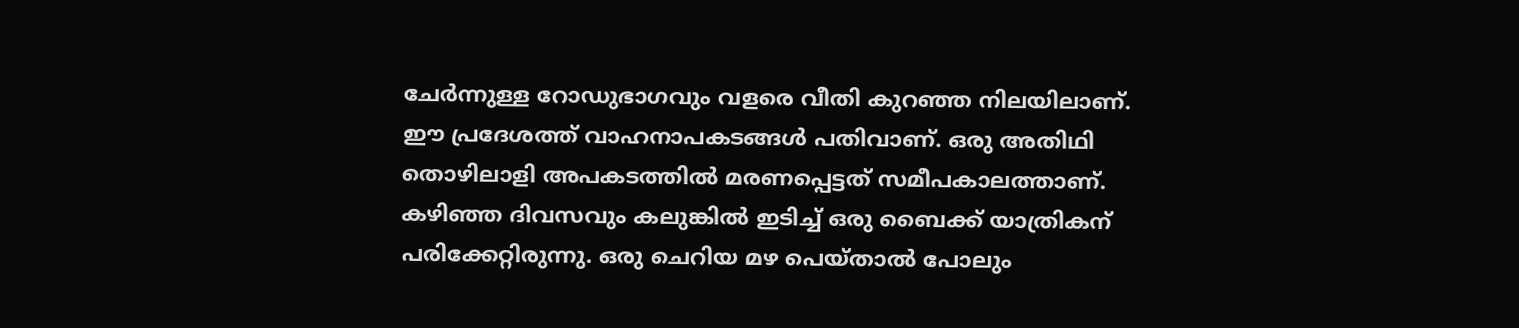ചേർന്നുള്ള റോഡുഭാഗവും വളരെ വീതി കുറഞ്ഞ നിലയിലാണ്. ഈ പ്രദേശത്ത് വാഹനാപകടങ്ങൾ പതിവാണ്. ഒരു അതിഥി തൊഴിലാളി അപകടത്തിൽ മരണപ്പെട്ടത് സമീപകാലത്താണ്. കഴിഞ്ഞ ദിവസവും കലുങ്കിൽ ഇടിച്ച് ഒരു ബൈക്ക് യാത്രികന് പരിക്കേറ്റിരുന്നു. ഒരു ചെറിയ മഴ പെയ്താൽ പോലും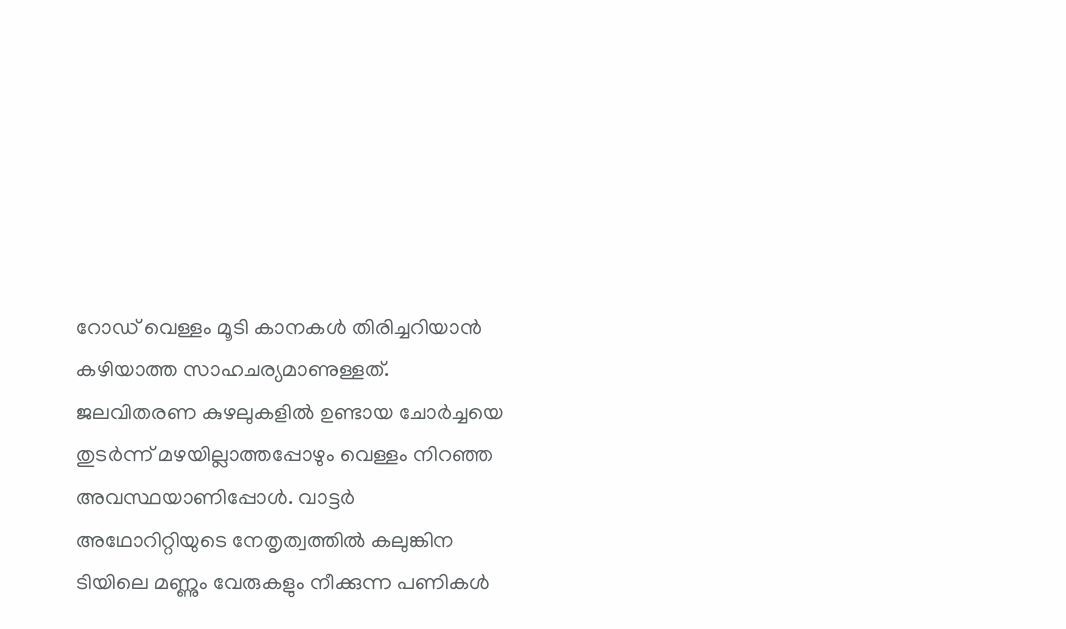റോഡ് വെള്ളം മൂടി കാനകൾ തിരിച്ചറിയാൻ കഴിയാത്ത സാഹചര്യമാണുള്ളത്. ജലവിതരണ കുഴലുകളിൽ ഉണ്ടായ ചോർച്ചയെ തുടർന്ന് മഴയില്ലാത്തപ്പോഴും വെള്ളം നിറഞ്ഞ അവസ്ഥയാണിപ്പോൾ. വാട്ടർ അഥോറിറ്റിയുടെ നേതൃത്വത്തിൽ കലുങ്കിന ടിയിലെ മണ്ണും വേരുകളും നീക്കുന്ന പണികൾ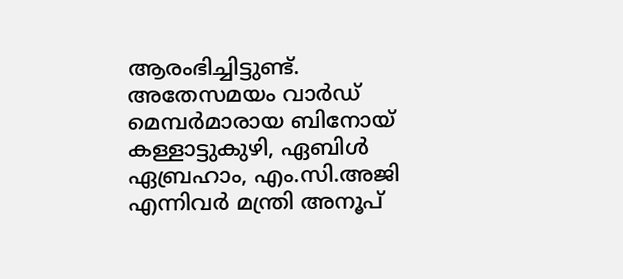ആരംഭിച്ചിട്ടുണ്ട്.
അതേസമയം വാർഡ് മെമ്പർമാരായ ബിനോയ് കള്ളാട്ടുകുഴി, ഏബിൾ ഏബ്രഹാം, എം.സി.അജി എന്നിവർ മന്ത്രി അനൂപ്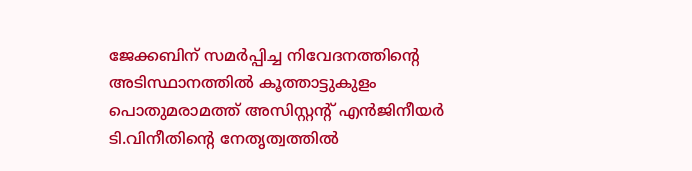ജേക്കബിന് സമർപ്പിച്ച നിവേദനത്തിന്റെ അടിസ്ഥാനത്തിൽ കൂത്താട്ടുകുളം പൊതുമരാമത്ത് അസിസ്റ്റന്റ് എൻജിനീയർ ടി.വിനീതിന്റെ നേതൃത്വത്തിൽ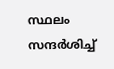സ്ഥലം സന്ദർശിച്ച്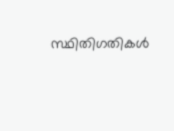സ്ഥിതിഗതികൾ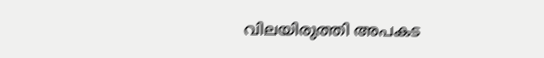വിലയിരുത്തി അപകട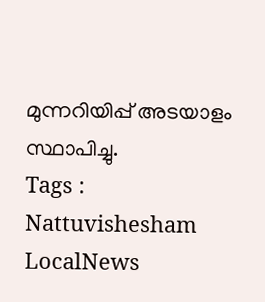മുന്നറിയിപ്പ് അടയാളം സ്ഥാപിച്ചു.
Tags : Nattuvishesham LocalNews